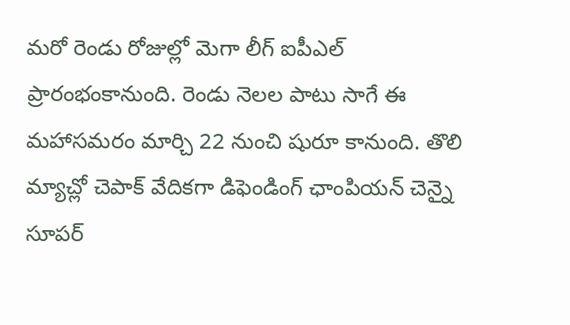మరో రెండు రోజుల్లో మెగా లీగ్ ఐపీఎల్ ప్రారంభంకానుంది. రెండు నెలల పాటు సాగే ఈ మహాసమరం మార్చి 22 నుంచి షురూ కానుంది. తొలి మ్యాచ్లో చెపాక్ వేదికగా డిఫెండింగ్ ఛాంపియన్ చెన్నై సూపర్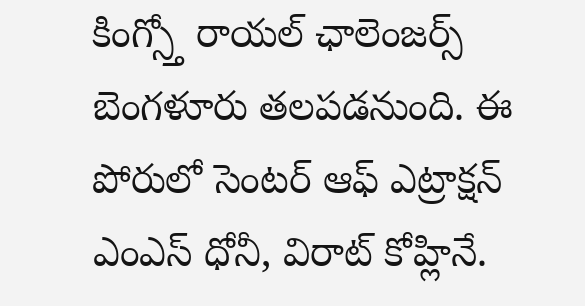కింగ్స్తో రాయల్ ఛాలెంజర్స్ బెంగళూరు తలపడనుంది. ఈ పోరులో సెంటర్ ఆఫ్ ఎట్రాక్షన్ ఎంఎస్ ధోనీ, విరాట్ కోహ్లినే.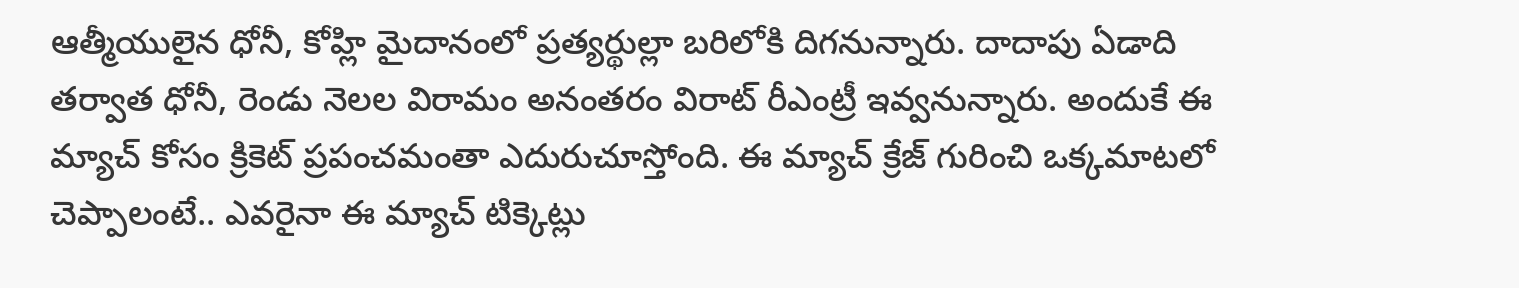ఆత్మీయులైన ధోనీ, కోహ్లి మైదానంలో ప్రత్యర్థుల్లా బరిలోకి దిగనున్నారు. దాదాపు ఏడాది తర్వాత ధోనీ, రెండు నెలల విరామం అనంతరం విరాట్ రీఎంట్రీ ఇవ్వనున్నారు. అందుకే ఈ మ్యాచ్ కోసం క్రికెట్ ప్రపంచమంతా ఎదురుచూస్తోంది. ఈ మ్యాచ్ క్రేజ్ గురించి ఒక్కమాటలో చెప్పాలంటే.. ఎవరైనా ఈ మ్యాచ్ టిక్కెట్లు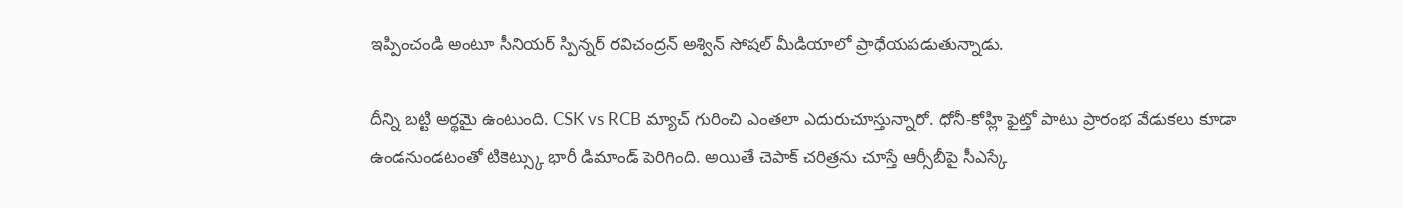ఇప్పించండి అంటూ సీనియర్ స్పిన్నర్ రవిచంద్రన్ అశ్విన్ సోషల్ మీడియాలో ప్రాధేయపడుతున్నాడు.

దీన్ని బట్టి అర్థమై ఉంటుంది. CSK vs RCB మ్యాచ్ గురించి ఎంతలా ఎదురుచూస్తున్నారో. ధోనీ-కోహ్లి ఫైట్తో పాటు ప్రారంభ వేడుకలు కూడా ఉండనుండటంతో టికెట్స్కు భారీ డిమాండ్ పెరిగింది. అయితే చెపాక్ చరిత్రను చూస్తే ఆర్సీబీపై సీఎస్కే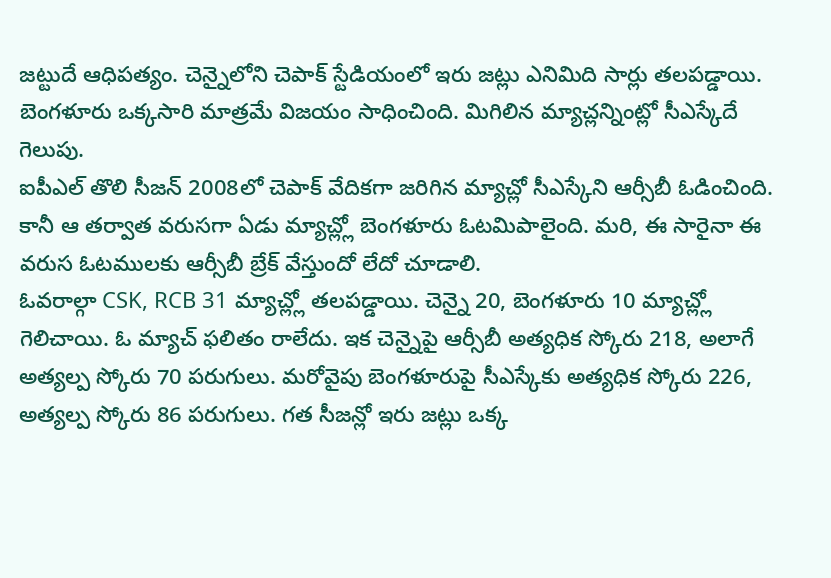జట్టుదే ఆధిపత్యం. చెన్నైలోని చెపాక్ స్టేడియంలో ఇరు జట్లు ఎనిమిది సార్లు తలపడ్డాయి. బెంగళూరు ఒక్కసారి మాత్రమే విజయం సాధించింది. మిగిలిన మ్యాచ్లన్నింట్లో సీఎస్కేదే గెలుపు.
ఐపీఎల్ తొలి సీజన్ 2008లో చెపాక్ వేదికగా జరిగిన మ్యాచ్లో సీఎస్కేని ఆర్సీబీ ఓడించింది. కానీ ఆ తర్వాత వరుసగా ఏడు మ్యాచ్ల్లో బెంగళూరు ఓటమిపాలైంది. మరి, ఈ సారైనా ఈ వరుస ఓటములకు ఆర్సీబీ బ్రేక్ వేస్తుందో లేదో చూడాలి.
ఓవరాల్గా CSK, RCB 31 మ్యాచ్ల్లో తలపడ్డాయి. చెన్నై 20, బెంగళూరు 10 మ్యాచ్ల్లో గెలిచాయి. ఓ మ్యాచ్ ఫలితం రాలేదు. ఇక చెన్నైపై ఆర్సీబీ అత్యధిక స్కోరు 218, అలాగే అత్యల్ప స్కోరు 70 పరుగులు. మరోవైపు బెంగళూరుపై సీఎస్కేకు అత్యధిక స్కోరు 226, అత్యల్ప స్కోరు 86 పరుగులు. గత సీజన్లో ఇరు జట్లు ఒక్క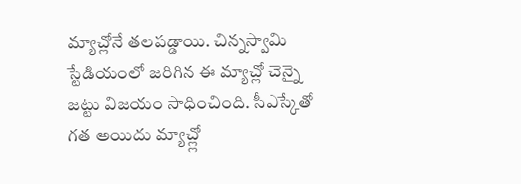మ్యాచ్లోనే తలపడ్డాయి. చిన్నస్వామి స్టేడియంలో జరిగిన ఈ మ్యాచ్లో చెన్నై జట్టు విజయం సాధించింది. సీఎస్కేతో గత అయిదు మ్యాచ్ల్లో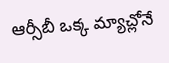ఆర్సీబీ ఒక్క మ్యాచ్లోనే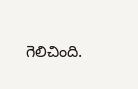గెలిచింది.